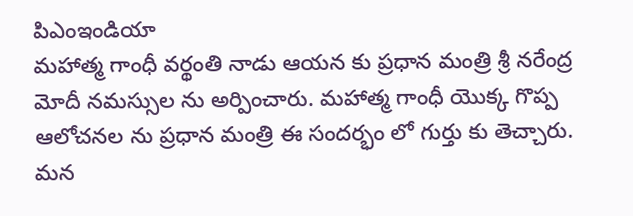పిఎంఇండియా
మహాత్మ గాంధీ వర్థంతి నాడు ఆయన కు ప్రధాన మంత్రి శ్రీ నరేంద్ర మోదీ నమస్సుల ను అర్పించారు. మహాత్మ గాంధీ యొక్క గొప్ప ఆలోచనల ను ప్రధాన మంత్రి ఈ సందర్భం లో గుర్తు కు తెచ్చారు. మన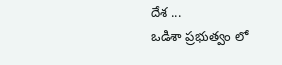దేశ ...
ఒడిశా ప్రభుత్వం లో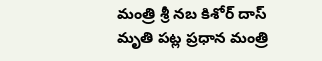మంత్రి శ్రీ నబ కిశోర్ దాస్ మృతి పట్ల ప్రధాన మంత్రి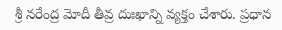శ్రీ నరేంద్ర మోదీ తీవ్ర దుఃఖాన్ని వ్యక్తం చేశారు. ప్రధాన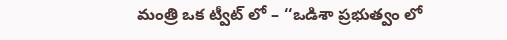మంత్రి ఒక ట్వీట్ లో – ‘‘ఒడిశా ప్రభుత్వం లో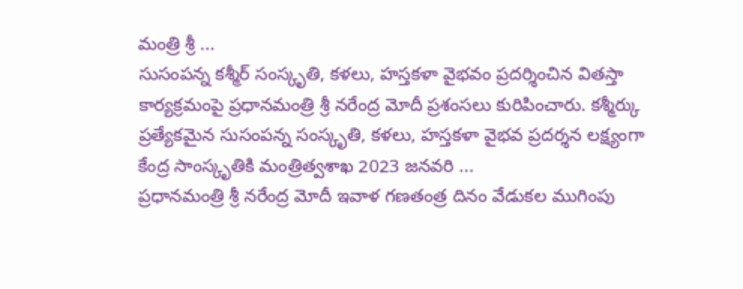మంత్రి శ్రీ ...
సుసంపన్న కశ్మీర్ సంస్కృతి, కళలు, హస్తకళా వైభవం ప్రదర్శించిన వితస్తా కార్యక్రమంపై ప్రధానమంత్రి శ్రీ నరేంద్ర మోదీ ప్రశంసలు కురిపించారు. కశ్మీర్కు ప్రత్యేకమైన సుసంపన్న సంస్కృతి, కళలు, హస్తకళా వైభవ ప్రదర్శన లక్ష్యంగా కేంద్ర సాంస్కృతికి మంత్రిత్వశాఖ 2023 జనవరి ...
ప్రధానమంత్రి శ్రీ నరేంద్ర మోదీ ఇవాళ గణతంత్ర దినం వేడుకల ముగింపు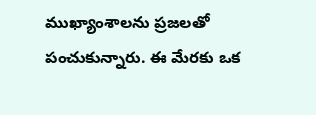ముఖ్యాంశాలను ప్రజలతో పంచుకున్నారు. ఈ మేరకు ఒక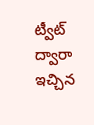ట్వీట్ ద్వారా ఇచ్చిన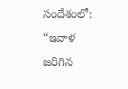సందేశంలో: “ఇవాళ జరిగిన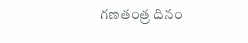గణతంత్ర దినం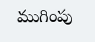ముగింపు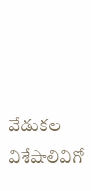వేడుకల విశేషాలివిగో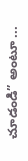చూడండి” అంటూ ...